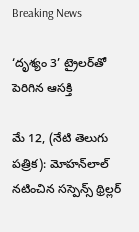Breaking News

‘దృశ్యం 3’ ట్రైలర్‌తో పెరిగిన ఆసక్తి

మే 12, (నేటి తెలుగు పత్రిక): మోహన్‌లాల్ నటించిన సస్పెన్స్ థ్రిల్లర్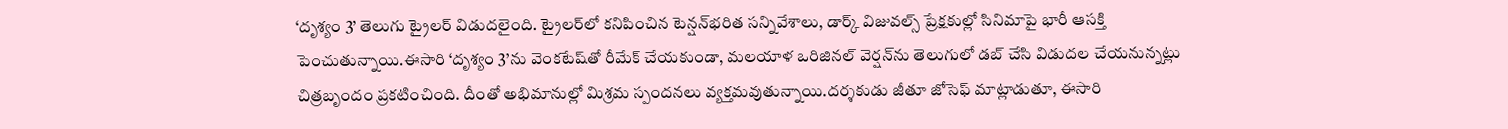‘దృశ్యం 3’ తెలుగు ట్రైలర్ విడుదలైంది. ట్రైలర్‌లో కనిపించిన టెన్షన్‌భరిత సన్నివేశాలు, డార్క్ విజువల్స్ ప్రేక్షకుల్లో సినిమాపై భారీ ఆసక్తి పెంచుతున్నాయి.ఈసారి ‘దృశ్యం 3’ను వెంకటేష్‌తో రీమేక్ చేయకుండా, మలయాళ ఒరిజినల్ వెర్షన్‌ను తెలుగులో డబ్ చేసి విడుదల చేయనున్నట్లు చిత్రబృందం ప్రకటించింది. దీంతో అభిమానుల్లో మిశ్రమ స్పందనలు వ్యక్తమవుతున్నాయి.దర్శకుడు జీతూ జోసెఫ్ మాట్లాడుతూ, ఈసారి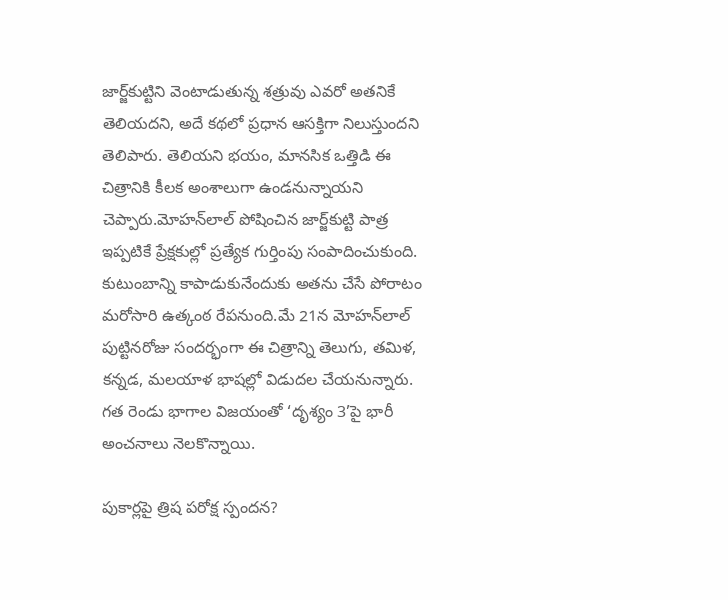జార్జ్‌కుట్టిని వెంటాడుతున్న శత్రువు ఎవరో అతనికే తెలియదని, అదే కథలో ప్రధాన ఆసక్తిగా నిలుస్తుందని తెలిపారు. తెలియని భయం, మానసిక ఒత్తిడి ఈ చిత్రానికి కీలక అంశాలుగా ఉండనున్నాయని చెప్పారు.మోహన్‌లాల్ పోషించిన జార్జ్‌కుట్టి పాత్ర ఇప్పటికే ప్రేక్షకుల్లో ప్రత్యేక గుర్తింపు సంపాదించుకుంది. కుటుంబాన్ని కాపాడుకునేందుకు అతను చేసే పోరాటం మరోసారి ఉత్కంఠ రేపనుంది.మే 21న మోహన్‌లాల్ పుట్టినరోజు సందర్భంగా ఈ చిత్రాన్ని తెలుగు, తమిళ, కన్నడ, మలయాళ భాషల్లో విడుదల చేయనున్నారు. గత రెండు భాగాల విజయంతో ‘దృశ్యం 3’పై భారీ అంచనాలు నెలకొన్నాయి.

పుకార్లపై త్రిష పరోక్ష స్పందన?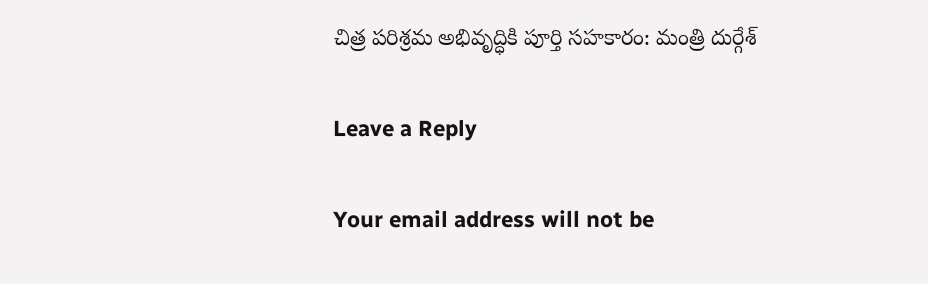చిత్ర పరిశ్రమ అభివృద్ధికి పూర్తి సహకారం: మంత్రి దుర్గేశ్

Leave a Reply

Your email address will not be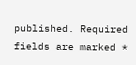published. Required fields are marked *